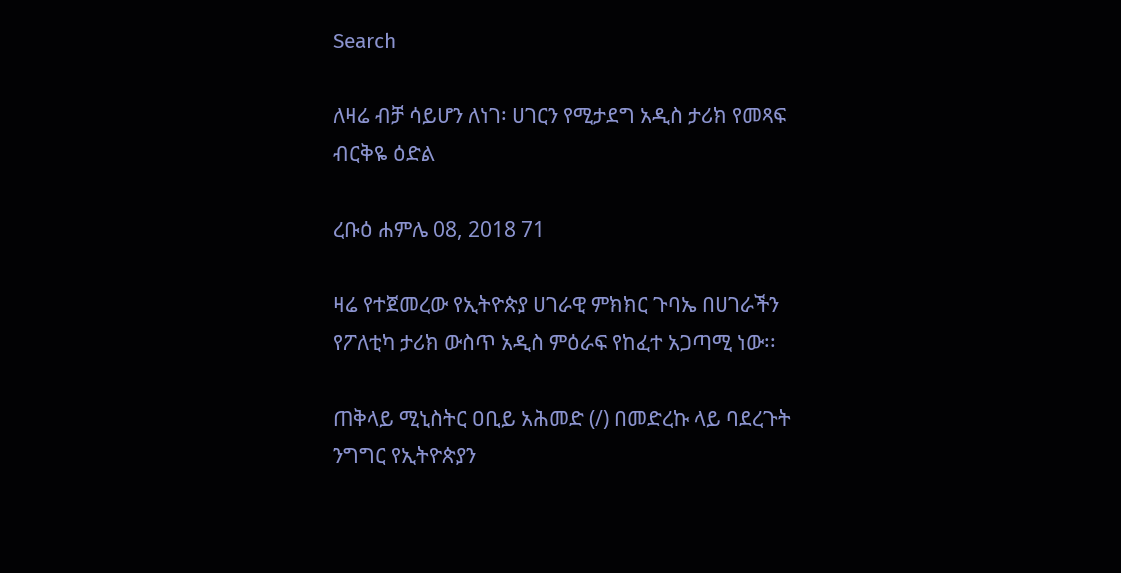Search

ለዛሬ ብቻ ሳይሆን ለነገ፡ ሀገርን የሚታደግ አዲስ ታሪክ የመጻፍ ብርቅዬ ዕድል

ረቡዕ ሐምሌ 08, 2018 71

ዛሬ የተጀመረው የኢትዮጵያ ሀገራዊ ምክክር ጉባኤ በሀገራችን የፖለቲካ ታሪክ ውስጥ አዲስ ምዕራፍ የከፈተ አጋጣሚ ነው፡፡

ጠቅላይ ሚኒስትር ዐቢይ አሕመድ (/) በመድረኩ ላይ ባደረጉት ንግግር የኢትዮጵያን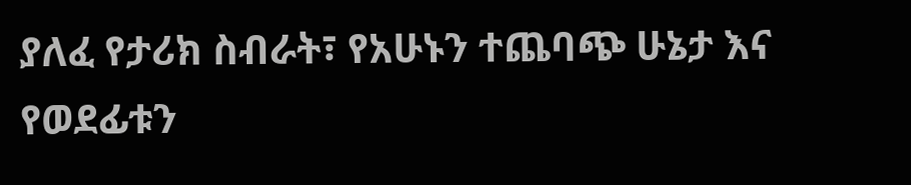ያለፈ የታሪክ ስብራት፣ የአሁኑን ተጨባጭ ሁኔታ እና የወደፊቱን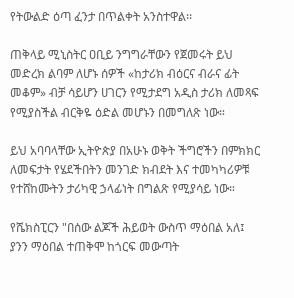የትውልድ ዕጣ ፈንታ በጥልቀት አንስተዋል፡፡

ጠቅላይ ሚኒስትር ዐቢይ ንግግራቸውን የጀመሩት ይህ መድረክ ልባም ለሆኑ ሰዎች «ከታሪክ ብዕርና ብራና ፊት መቆም» ብቻ ሳይሆን ሀገርን የሚታደግ አዲስ ታሪክ ለመጻፍ የሚያስችል ብርቅዬ ዕድል መሆኑን በመግለጽ ነው።

ይህ አባባላቸው ኢትዮጵያ በአሁኑ ወቅት ችግሮችን በምክክር ለመፍታት የሄደችበትን መንገድ ክብደት እና ተመካካሪዎቹ የተሸከሙትን ታሪካዊ ኃላፊነት በግልጽ የሚያሳይ ነው።

የሼክስፒርን "በሰው ልጆች ሕይወት ውስጥ ማዕበል አለ፤ ያንን ማዕበል ተጠቅሞ ከጎርፍ መውጣት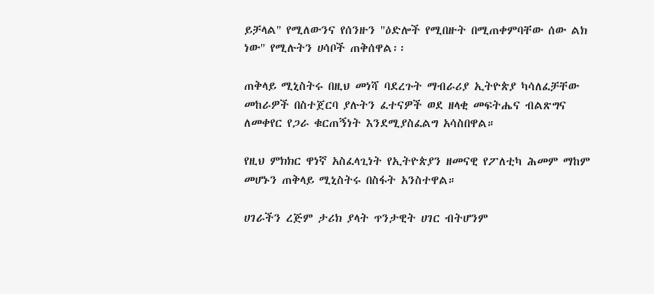ይቻላል" የሚለውንና የሰንዙን "ዕድሎች የሚበዙት በሚጠቀምባቸው ሰው ልክ ነው" የሚሉትን ሀሳቦች ጠቅሰዋል፡፡

ጠቅላይ ሚኒስትሩ በዚህ መነሻ ባደረጉት ማብራሪያ ኢትዮጵያ ካሳለፈቻቸው መከራዎች በስተጀርባ ያሉትን ፈተናዎች ወደ ዘላቂ መፍትሔና ብልጽግና ለመቀየር የጋራ ቁርጠኝነት እንደሚያስፈልግ አሳስበዋል።

የዚህ ምክክር ዋነኛ አስፈላጊነት የኢትዮጵያን ዘመናዊ የፖለቲካ ሕመም ማከም መሆኑን ጠቅላይ ሚኒስትሩ በስፋት አንስተዋል።

ሀገራችን ረጅም ታሪክ ያላት ጥንታዊት ሀገር ብትሆንም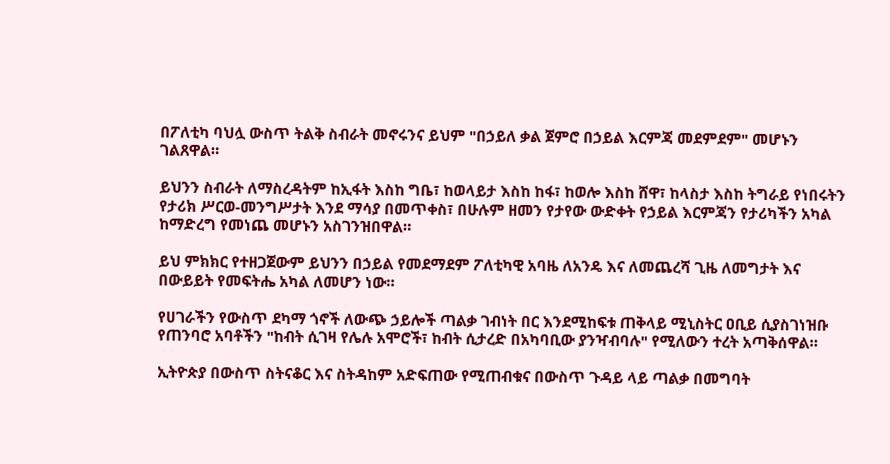በፖለቲካ ባህሏ ውስጥ ትልቅ ስብራት መኖሩንና ይህም "በኃይለ ቃል ጀምሮ በኃይል እርምጃ መደምደም" መሆኑን ገልጸዋል።

ይህንን ስብራት ለማስረዳትም ከኢፋት እስከ ግቤ፣ ከወላይታ እስከ ከፋ፣ ከወሎ እስከ ሸዋ፣ ከላስታ እስከ ትግራይ የነበሩትን የታሪክ ሥርወ-መንግሥታት እንደ ማሳያ በመጥቀስ፣ በሁሉም ዘመን የታየው ውድቀት የኃይል እርምጃን የታሪካችን አካል ከማድረግ የመነጨ መሆኑን አስገንዝበዋል።

ይህ ምክክር የተዘጋጀውም ይህንን በኃይል የመደማደም ፖለቲካዊ አባዜ ለአንዴ እና ለመጨረሻ ጊዜ ለመግታት እና በውይይት የመፍትሔ አካል ለመሆን ነው።

የሀገራችን የውስጥ ደካማ ጎኖች ለውጭ ኃይሎች ጣልቃ ገብነት በር እንደሚከፍቱ ጠቅላይ ሚኒስትር ዐቢይ ሲያስገነዝቡ የጠንባሮ አባቶችን "ከብት ሲገዛ የሌሉ አሞሮች፣ ከብት ሲታረድ በአካባቢው ያንዣብባሉ" የሚለውን ተረት አጣቅሰዋል።

ኢትዮጵያ በውስጥ ስትናቆር እና ስትዳከም አድፍጠው የሚጠብቁና በውስጥ ጉዳይ ላይ ጣልቃ በመግባት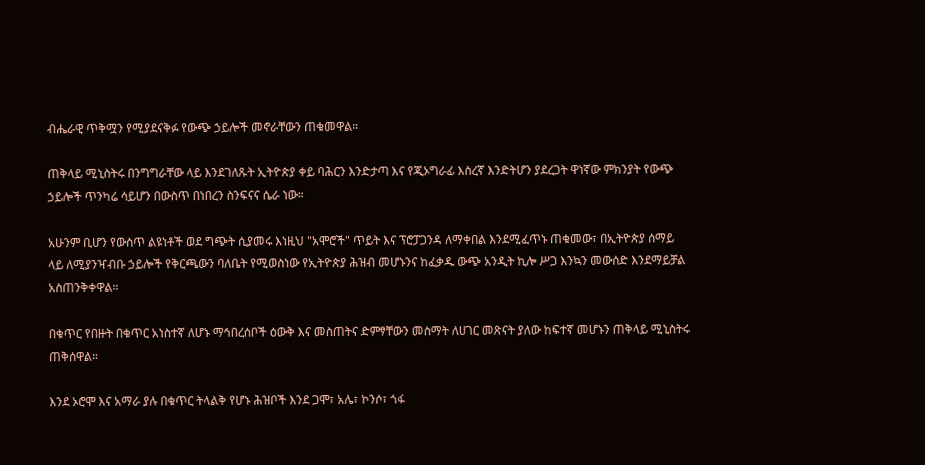ብሔራዊ ጥቅሟን የሚያደናቅፉ የውጭ ኃይሎች መኖራቸውን ጠቁመዋል።

ጠቅላይ ሚኒስትሩ በንግግራቸው ላይ እንደገለጹት ኢትዮጵያ ቀይ ባሕርን እንድታጣ እና የጂኦግራፊ እስረኛ እንድትሆን ያደረጋት ዋነኛው ምክንያት የውጭ ኃይሎች ጥንካሬ ሳይሆን በውስጥ በነበረን ስንፍናና ሴራ ነው።

አሁንም ቢሆን የውስጥ ልዩነቶች ወደ ግጭት ሲያመሩ እነዚህ "አሞሮች" ጥይት እና ፕሮፓጋንዳ ለማቀበል እንደሚፈጥኑ ጠቁመው፣ በኢትዮጵያ ሰማይ ላይ ለሚያንዣብቡ ኃይሎች የቅርጫውን ባለቤት የሚወስነው የኢትዮጵያ ሕዝብ መሆኑንና ከፈቃዱ ውጭ አንዲት ኪሎ ሥጋ እንኳን መውሰድ እንደማይቻል አስጠንቅቀዋል።

በቁጥር የበዙት በቁጥር አነስተኛ ለሆኑ ማኅበረሰቦች ዕውቅ እና መስጠትና ድምፃቸውን መስማት ለሀገር መጽናት ያለው ከፍተኛ መሆኑን ጠቅላይ ሚኒስትሩ ጠቅሰዋል።

እንደ ኦሮሞ እና አማራ ያሉ በቁጥር ትላልቅ የሆኑ ሕዝቦች እንደ ጋሞ፣ አሌ፣ ኮንሶ፣ ጎፋ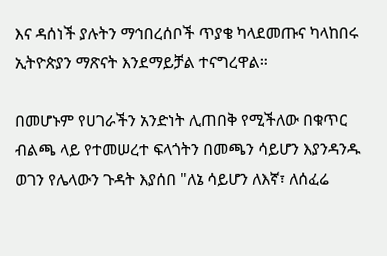እና ዳሰነች ያሉትን ማኅበረሰቦች ጥያቄ ካላደመጡና ካላከበሩ ኢትዮጵያን ማጽናት እንደማይቻል ተናግረዋል።

በመሆኑም የሀገራችን አንድነት ሊጠበቅ የሚችለው በቁጥር ብልጫ ላይ የተመሠረተ ፍላጎትን በመጫን ሳይሆን እያንዳንዱ ወገን የሌላውን ጉዳት እያሰበ "ለኔ ሳይሆን ለእኛ፣ ለሰፈሬ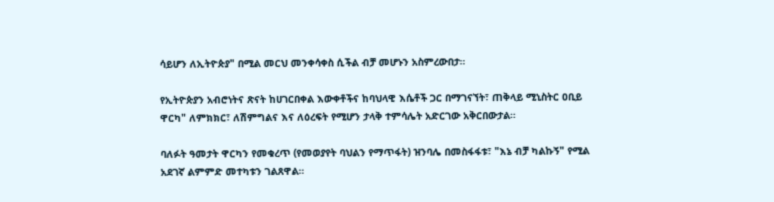ሳይሆን ለኢትዮጵያ" በሚል መርህ መንቀሳቀስ ሲችል ብቻ መሆኑን አስምረውበታ።

የኢትዮጵያን አብሮነትና ጽናት ከሀገርበቀል እውቀቶችና ከባህላዊ እሴቶች ጋር በማገናኘት፣ ጠቅላይ ሚኒስትር ዐቢይ ዋርካ" ለምክክር፣ ለሽምግልና እና ለዕረፍት የሚሆን ታላቅ ተምሳሌት አድርገው አቅርበውታል።

ባለፉት ዓመታት ዋርካን የመቁረጥ (የመወያየት ባህልን የማጥፋት) ዝንባሌ በመስፋፋቱ፣ "እኔ ብቻ ካልኩኝ" የሚል አደገኛ ልምምድ መተካቱን ገልጸዋል።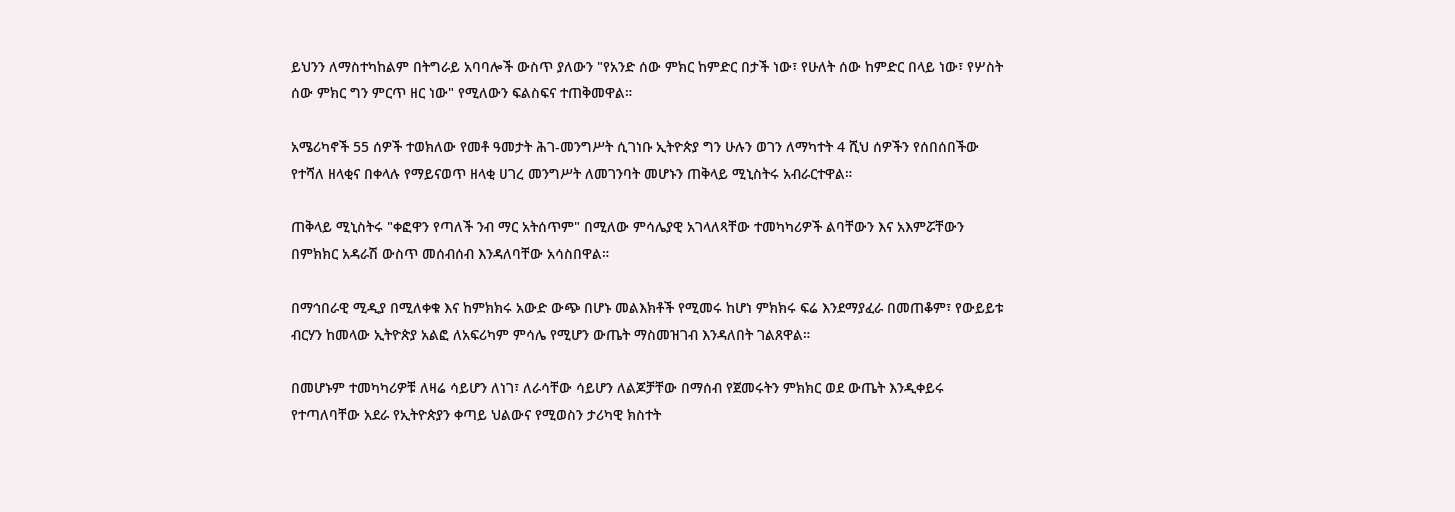ይህንን ለማስተካከልም በትግራይ አባባሎች ውስጥ ያለውን "የአንድ ሰው ምክር ከምድር በታች ነው፣ የሁለት ሰው ከምድር በላይ ነው፣ የሦስት ሰው ምክር ግን ምርጥ ዘር ነው" የሚለውን ፍልስፍና ተጠቅመዋል።

አሜሪካኖች 55 ሰዎች ተወክለው የመቶ ዓመታት ሕገ-መንግሥት ሲገነቡ ኢትዮጵያ ግን ሁሉን ወገን ለማካተት 4 ሺህ ሰዎችን የሰበሰበችው የተሻለ ዘላቂና በቀላሉ የማይናወጥ ዘላቂ ሀገረ መንግሥት ለመገንባት መሆኑን ጠቅላይ ሚኒስትሩ አብራርተዋል።

ጠቅላይ ሚኒስትሩ "ቀፎዋን የጣለች ንብ ማር አትሰጥም" በሚለው ምሳሌያዊ አገላለጻቸው ተመካካሪዎች ልባቸውን እና አእምሯቸውን በምክክር አዳራሽ ውስጥ መሰብሰብ እንዳለባቸው አሳስበዋል።

በማኅበራዊ ሚዲያ በሚለቀቁ እና ከምክክሩ አውድ ውጭ በሆኑ መልእክቶች የሚመሩ ከሆነ ምክክሩ ፍሬ እንደማያፈራ በመጠቆም፣ የውይይቱ ብርሃን ከመላው ኢትዮጵያ አልፎ ለአፍሪካም ምሳሌ የሚሆን ውጤት ማስመዝገብ እንዳለበት ገልጸዋል።

በመሆኑም ተመካካሪዎቹ ለዛሬ ሳይሆን ለነገ፣ ለራሳቸው ሳይሆን ለልጆቻቸው በማሰብ የጀመሩትን ምክክር ወደ ውጤት እንዲቀይሩ የተጣለባቸው አደራ የኢትዮጵያን ቀጣይ ህልውና የሚወስን ታሪካዊ ክስተት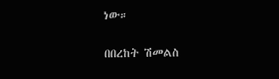ነው።

በበረከት ሽመልስ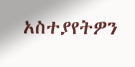አስተያየትዎን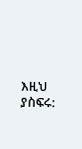እዚህ ያስፍሩ: